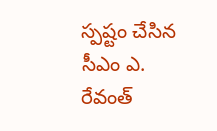స్పష్టం చేసిన సీఎం ఎ. రేవంత్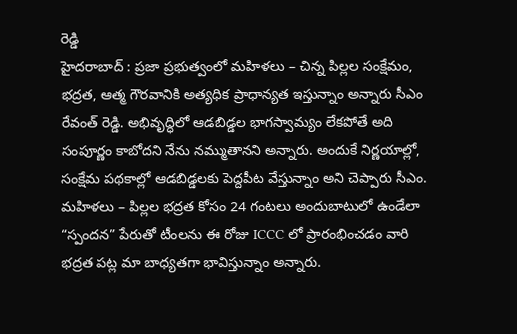రెడ్డి
హైదరాబాద్ : ప్రజా ప్రభుత్వంలో మహిళలు – చిన్న పిల్లల సంక్షేమం, భద్రత, ఆత్మ గౌరవానికి అత్యధిక ప్రాధాన్యత ఇస్తున్నాం అన్నారు సీఎం రేవంత్ రెడ్డి. అభివృద్ధిలో ఆడబిడ్డల భాగస్వామ్యం లేకపోతే అది సంపూర్ణం కాబోదని నేను నమ్ముతానని అన్నారు. అందుకే నిర్ణయాల్లో, సంక్షేమ పథకాల్లో ఆడబిడ్డలకు పెద్దపీట వేస్తున్నాం అని చెప్పారు సీఎం. మహిళలు – పిల్లల భద్రత కోసం 24 గంటలు అందుబాటులో ఉండేలా “స్పందన” పేరుతో టీంలను ఈ రోజు ICCC లో ప్రారంభించడం వారి భద్రత పట్ల మా బాధ్యతగా భావిస్తున్నాం అన్నారు.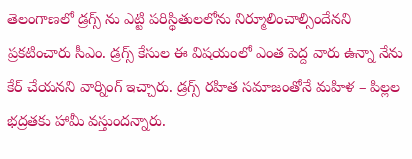తెలంగాణలో డ్రగ్స్ ను ఎట్టి పరిస్థితులలోను నిర్మూలించాల్సిందేనని ప్రకటించారు సీఎం. డ్రగ్స్ కేసుల ఈ విషయంలో ఎంత పెద్ద వారు ఉన్నా నేను కేర్ చేయనని వార్నింగ్ ఇచ్చారు. డ్రగ్స్ రహిత సమాజంతోనే మహిళ – పిల్లల భద్రతకు హామీ వస్తుందన్నారు.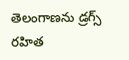తెలంగాణను డ్రగ్స్ రహిత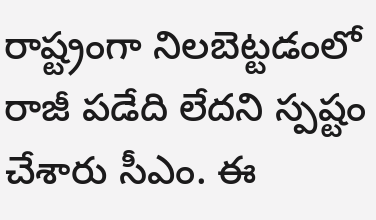రాష్ట్రంగా నిలబెట్టడంలో రాజీ పడేది లేదని స్పష్టం చేశారు సీఎం. ఈ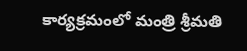కార్యక్రమంలో మంత్రి శ్రీమతి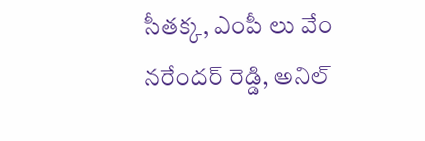సీతక్క, ఎంపీ లు వేం నరేందర్ రెడ్డి, అనిల్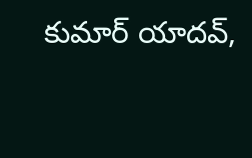కుమార్ యాదవ్,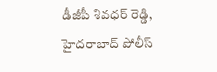డీజీపీ శివధర్ రెడ్డి, హైదరాబాద్ పోలీస్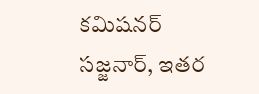కమిషనర్ సజ్జనార్, ఇతర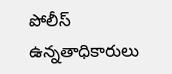పోలీస్ ఉన్నతాధికారులు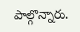పాల్గొన్నారు.